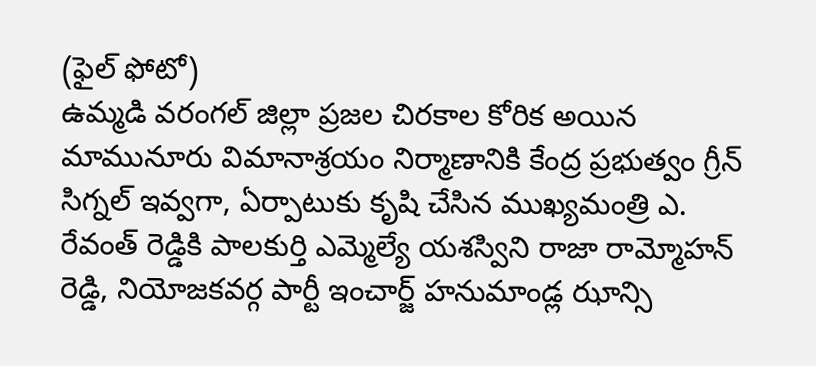(ఫైల్ ఫోటో)
ఉమ్మడి వరంగల్ జిల్లా ప్రజల చిరకాల కోరిక అయిన మామునూరు విమానాశ్రయం నిర్మాణానికి కేంద్ర ప్రభుత్వం గ్రీన్ సిగ్నల్ ఇవ్వగా, ఏర్పాటుకు కృషి చేసిన ముఖ్యమంత్రి ఎ. రేవంత్ రెడ్డికి పాలకుర్తి ఎమ్మెల్యే యశస్విని రాజా రామ్మోహన్ రెడ్డి, నియోజకవర్గ పార్టీ ఇంచార్జ్ హనుమాండ్ల ఝాన్సి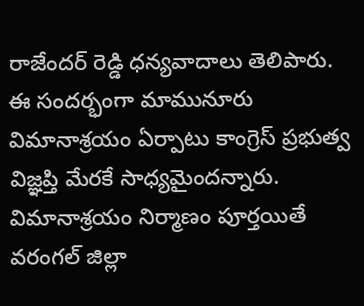రాజేందర్ రెడ్డి ధన్యవాదాలు తెలిపారు. ఈ సందర్భంగా మామునూరు విమానాశ్రయం ఏర్పాటు కాంగ్రెస్ ప్రభుత్వ విజ్ఞప్తి మేరకే సాధ్యమైందన్నారు. విమానాశ్రయం నిర్మాణం పూర్తయితే వరంగల్ జిల్లా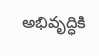అభివృద్ధికి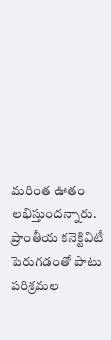మరింత ఊతం లభిస్తుందన్నారు. ప్రాంతీయ కనెక్టివిటీ పెరుగడంతో పాటు పరిశ్రమల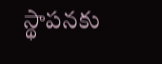స్థాపనకు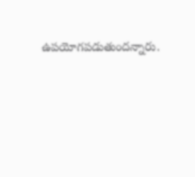ఉపయోగపడుతుందన్నారు.